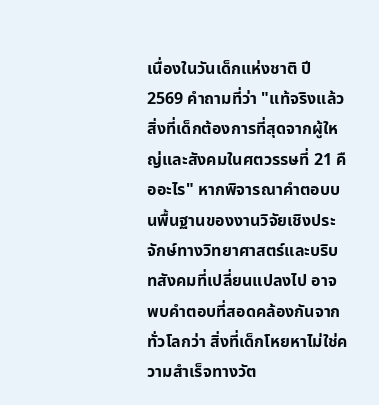เนื่องในวันเด็กแห่งชาติ ปี 2569 คำถามที่ว่า "แท้จริงแล้ว สิ่งที่เด็กต้องการที่สุดจากผู้ใหญ่และสังคมในศตวรรษที่ 21 คืออะไร" หากพิจารณาคำตอบบนพื้นฐานของงานวิจัยเชิงประจักษ์ทางวิทยาศาสตร์และบริบทสังคมที่เปลี่ยนแปลงไป อาจพบคำตอบที่สอดคล้องกันจากทั่วโลกว่า สิ่งที่เด็กโหยหาไม่ใช่ความสำเร็จทางวัต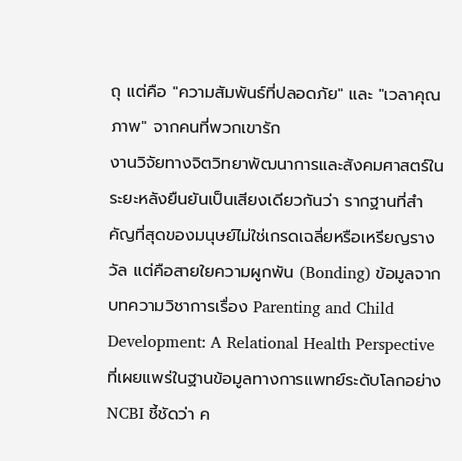ถุ แต่คือ "ความสัมพันธ์ที่ปลอดภัย" และ "เวลาคุณภาพ" จากคนที่พวกเขารัก
งานวิจัยทางจิตวิทยาพัฒนาการและสังคมศาสตร์ในระยะหลังยืนยันเป็นเสียงเดียวกันว่า รากฐานที่สำคัญที่สุดของมนุษย์ไม่ใช่เกรดเฉลี่ยหรือเหรียญรางวัล แต่คือสายใยความผูกพัน (Bonding) ข้อมูลจากบทความวิชาการเรื่อง Parenting and Child Development: A Relational Health Perspective ที่เผยแพร่ในฐานข้อมูลทางการแพทย์ระดับโลกอย่าง NCBI ชี้ชัดว่า ค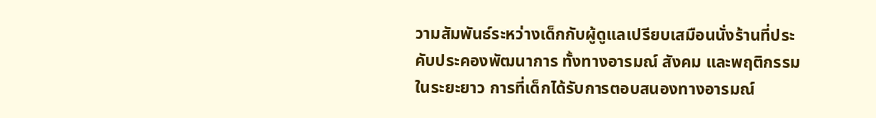วามสัมพันธ์ระหว่างเด็กกับผู้ดูแลเปรียบเสมือนนั่งร้านที่ประคับประคองพัฒนาการ ทั้งทางอารมณ์ สังคม และพฤติกรรมในระยะยาว การที่เด็กได้รับการตอบสนองทางอารมณ์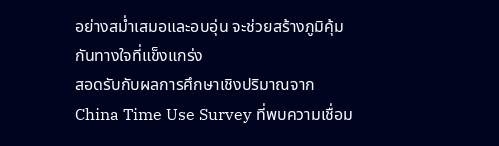อย่างสม่ำเสมอและอบอุ่น จะช่วยสร้างภูมิคุ้มกันทางใจที่แข็งแกร่ง
สอดรับกับผลการศึกษาเชิงปริมาณจาก China Time Use Survey ที่พบความเชื่อม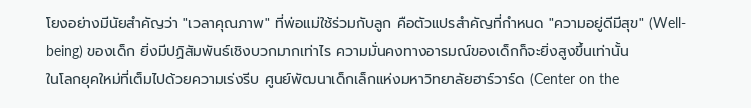โยงอย่างมีนัยสำคัญว่า "เวลาคุณภาพ" ที่พ่อแม่ใช้ร่วมกับลูก คือตัวแปรสำคัญที่กำหนด "ความอยู่ดีมีสุข" (Well-being) ของเด็ก ยิ่งมีปฏิสัมพันธ์เชิงบวกมากเท่าไร ความมั่นคงทางอารมณ์ของเด็กก็จะยิ่งสูงขึ้นเท่านั้น
ในโลกยุคใหม่ที่เต็มไปด้วยความเร่งรีบ ศูนย์พัฒนาเด็กเล็กแห่งมหาวิทยาลัยฮาร์วาร์ด (Center on the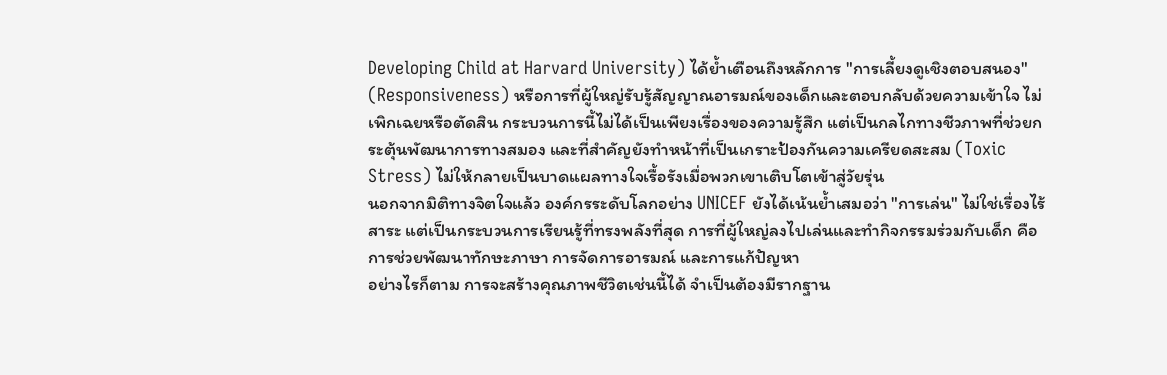Developing Child at Harvard University) ได้ย้ำเตือนถึงหลักการ "การเลี้ยงดูเชิงตอบสนอง" (Responsiveness) หรือการที่ผู้ใหญ่รับรู้สัญญาณอารมณ์ของเด็กและตอบกลับด้วยความเข้าใจ ไม่เพิกเฉยหรือตัดสิน กระบวนการนี้ไม่ได้เป็นเพียงเรื่องของความรู้สึก แต่เป็นกลไกทางชีวภาพที่ช่วยกระตุ้นพัฒนาการทางสมอง และที่สำคัญยังทำหน้าที่เป็นเกราะป้องกันความเครียดสะสม (Toxic Stress) ไม่ให้กลายเป็นบาดแผลทางใจเรื้อรังเมื่อพวกเขาเติบโตเข้าสู่วัยรุ่น
นอกจากมิติทางจิตใจแล้ว องค์กรระดับโลกอย่าง UNICEF ยังได้เน้นย้ำเสมอว่า "การเล่น" ไม่ใช่เรื่องไร้สาระ แต่เป็นกระบวนการเรียนรู้ที่ทรงพลังที่สุด การที่ผู้ใหญ่ลงไปเล่นและทำกิจกรรมร่วมกับเด็ก คือการช่วยพัฒนาทักษะภาษา การจัดการอารมณ์ และการแก้ปัญหา
อย่างไรก็ตาม การจะสร้างคุณภาพชีวิตเช่นนี้ได้ จำเป็นต้องมีรากฐาน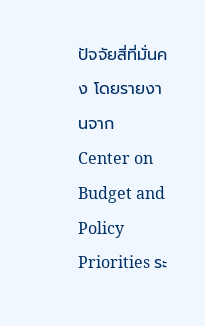ปัจจัยสี่ที่มั่นคง โดยรายงานจาก Center on Budget and Policy Priorities ระ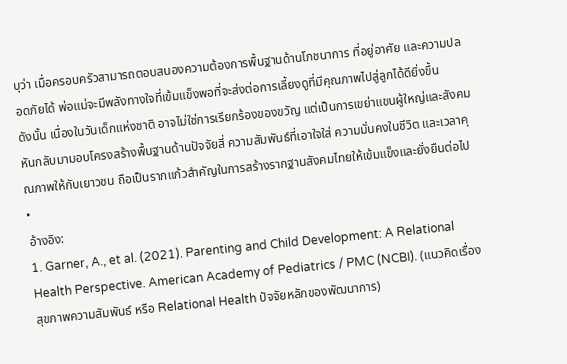บุว่า เมื่อครอบครัวสามารถตอบสนองความต้องการพื้นฐานด้านโภชนาการ ที่อยู่อาศัย และความปลอดภัยได้ พ่อแม่จะมีพลังทางใจที่เข้มแข็งพอที่จะส่งต่อการเลี้ยงดูที่มีคุณภาพไปสู่ลูกได้ดียิ่งขึ้น
ดังนั้น เนื่องในวันเด็กแห่งชาติ อาจไม่ใช่การเรียกร้องของขวัญ แต่เป็นการเขย่าแขนผู้ใหญ่และสังคมหันกลับมามอบโครงสร้างพื้นฐานด้านปัจจัยสี่ ความสัมพันธ์ที่เอาใจใส่ ความมั่นคงในชีวิต และเวลาคุณภาพให้กับเยาวชน ถือเป็นรากแก้วสำคัญในการสร้างรากฐานสังคมไทยให้เข้มแข็งและยั่งยืนต่อไป
•
อ้างอิง:
1. Garner, A., et al. (2021). Parenting and Child Development: A Relational Health Perspective. American Academy of Pediatrics / PMC (NCBI). (แนวคิดเรื่องสุขภาพความสัมพันธ์ หรือ Relational Health ปัจจัยหลักของพัฒนาการ)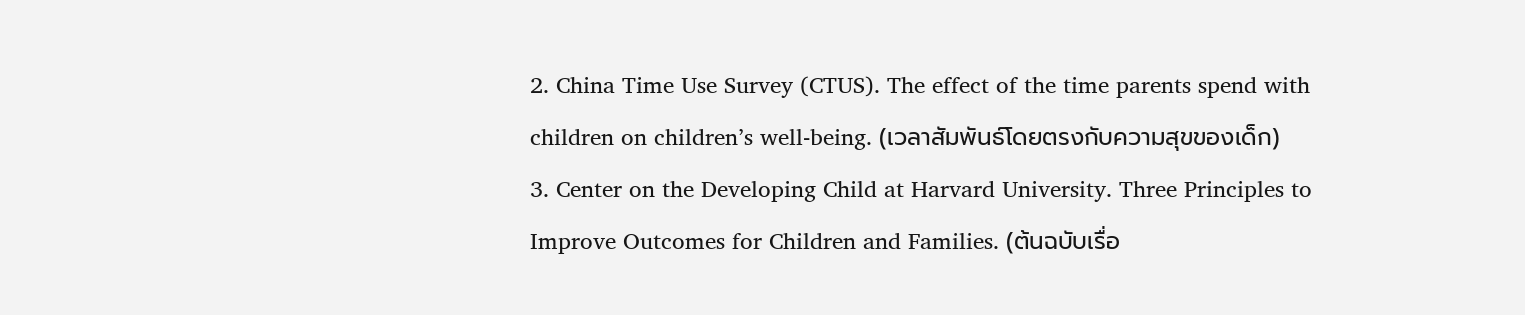2. China Time Use Survey (CTUS). The effect of the time parents spend with children on children’s well-being. (เวลาสัมพันธ์โดยตรงกับความสุขของเด็ก)
3. Center on the Developing Child at Harvard University. Three Principles to Improve Outcomes for Children and Families. (ต้นฉบับเรื่อ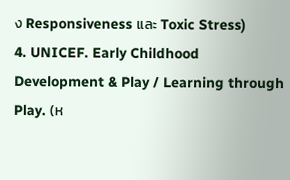ง Responsiveness และ Toxic Stress)
4. UNICEF. Early Childhood Development & Play / Learning through Play. (ห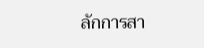ลักการสา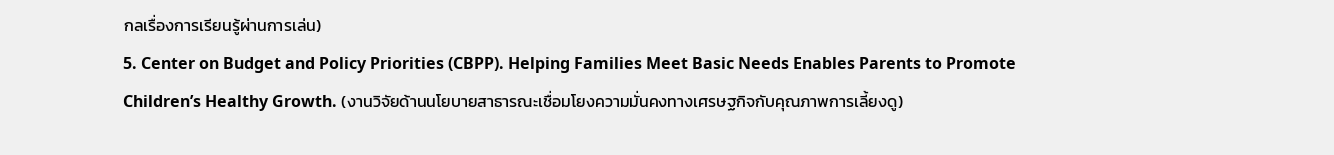กลเรื่องการเรียนรู้ผ่านการเล่น)
5. Center on Budget and Policy Priorities (CBPP). Helping Families Meet Basic Needs Enables Parents to Promote Children’s Healthy Growth. (งานวิจัยด้านนโยบายสาธารณะเชื่อมโยงความมั่นคงทางเศรษฐกิจกับคุณภาพการเลี้ยงดู)